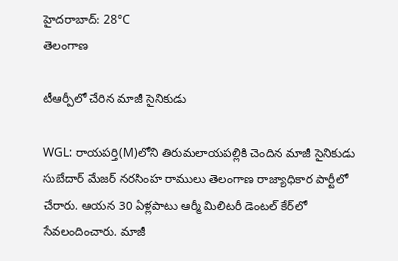హైదరాబాద్: 28°C
తెలంగాణ

టీఆర్పీలో చేరిన మాజీ సైనికుడు

WGL: రాయపర్తి(M)లోని తిరుమలాయపల్లికి చెందిన మాజీ సైనికుడు సుబేదార్ మేజర్ నరసింహ రాములు తెలంగాణ రాజ్యాధికార పార్టీలో చేరారు. ఆయన 30 ఏళ్లపాటు ఆర్మీ మిలిటరీ డెంటల్ కేర్‌లో సేవలందించారు. మాజీ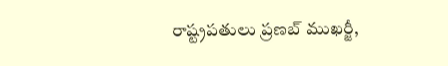రాష్ట్రపతులు ప్రణబ్ ముఖర్జీ,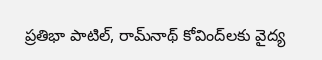ప్రతిభా పాటిల్, రామ్‌నాథ్ కోవింద్‌లకు వైద్య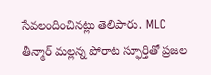సేవలందించినట్లు తెలిపారు. MLC తీన్మార్ మల్లన్న పోరాట స్ఫూర్తితో ప్రజల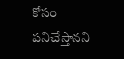కోసం పనిచేస్తానని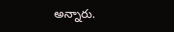అన్నారు.